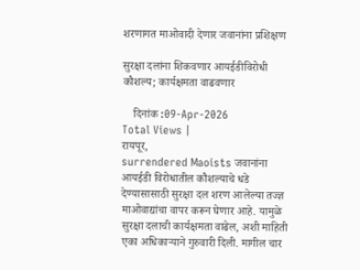शरणागत माओवादी देणार जवानांना प्रशिक्षण

सुरक्षा दलांना शिकवणार आयईडीविरोधी कौशल्य; कार्यक्षमता वाढवणार

    दिनांक :09-Apr-2026
Total Views |
रायपूर,
surrendered Maoists जवानांना आयईडी विरोधातील कौशल्याचे धडे देण्यासासाठी सुरक्षा दल शरण आलेल्या तज्ज्ञ माओवाद्यांचा वापर करून घेणार आहे. यामुळे सुरक्षा दलाची कार्यक्षमता वाढेल, अशी माहिती एका अधिकाऱ्याने गुरुवारी दिली. मागील चार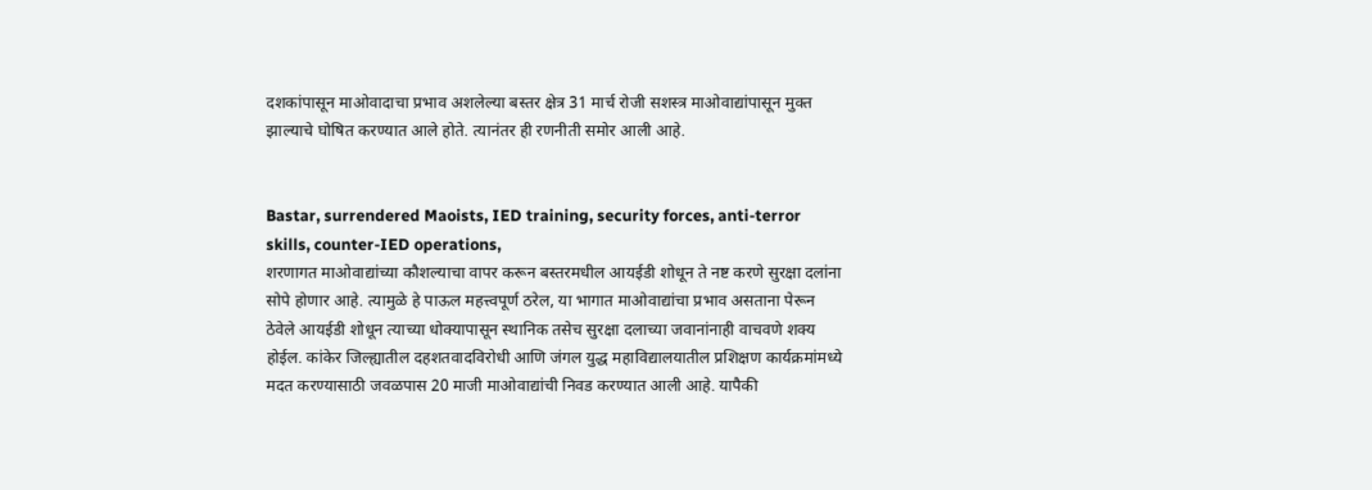दशकांपासून माओवादाचा प्रभाव अशलेल्या बस्तर क्षेत्र 31 मार्च रोजी सशस्त्र माओवाद्यांपासून मुक्त झाल्याचे घोषित करण्यात आले होते. त्यानंतर ही रणनीती समोर आली आहे.


Bastar, surrendered Maoists, IED training, security forces, anti-terror skills, counter-IED operations,
शरणागत माओवाद्यांच्या कौशल्याचा वापर करून बस्तरमधील आयईडी शोधून ते नष्ट करणे सुरक्षा दलांना सोपे होणार आहे. त्यामुळे हे पाऊल महत्त्वपूर्ण ठरेल, या भागात माओवाद्यांचा प्रभाव असताना पेरून ठेवेले आयईडी शोधून त्याच्या धोक्यापासून स्थानिक तसेच सुरक्षा दलाच्या जवानांनाही वाचवणे शक्य होईल. कांकेर जिल्ह्यातील दहशतवादविरोधी आणि जंगल युद्ध महाविद्यालयातील प्रशिक्षण कार्यक्रमांमध्ये मदत करण्यासाठी जवळपास 20 माजी माओवाद्यांची निवड करण्यात आली आहे. यापैकी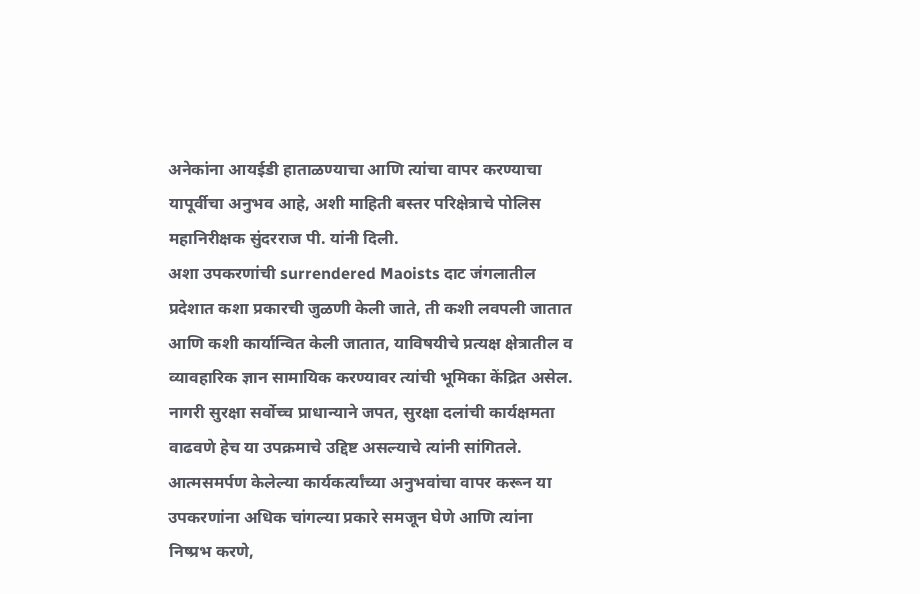अनेकांना आयईडी हाताळण्याचा आणि त्यांचा वापर करण्याचा यापूर्वीचा अनुभव आहे, अशी माहिती बस्तर परिक्षेत्राचे पोलिस महानिरीक्षक सुंदरराज पी. यांनी दिली.
अशा उपकरणांची surrendered Maoists दाट जंगलातील प्रदेशात कशा प्रकारची जुळणी केली जाते, ती कशी लवपली जातात आणि कशी कार्यान्वित केली जातात, याविषयीचे प्रत्यक्ष क्षेत्रातील व व्यावहारिक ज्ञान सामायिक करण्यावर त्यांची भूमिका केंद्रित असेल. नागरी सुरक्षा सर्वोच्च प्राधान्याने जपत, सुरक्षा दलांची कार्यक्षमता वाढवणे हेच या उपक्रमाचे उद्दिष्ट असल्याचे त्यांनी सांगितले. आत्मसमर्पण केलेल्या कार्यकर्त्यांच्या अनुभवांचा वापर करून या उपकरणांना अधिक चांगल्या प्रकारे समजून घेणे आणि त्यांना निष्प्रभ करणे,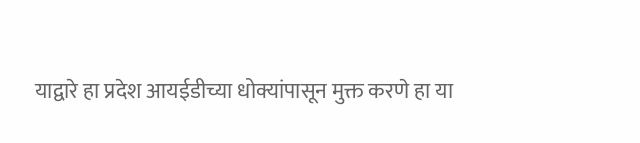याद्वारे हा प्रदेश आयईडीच्या धोक्यांपासून मुक्त करणे हा या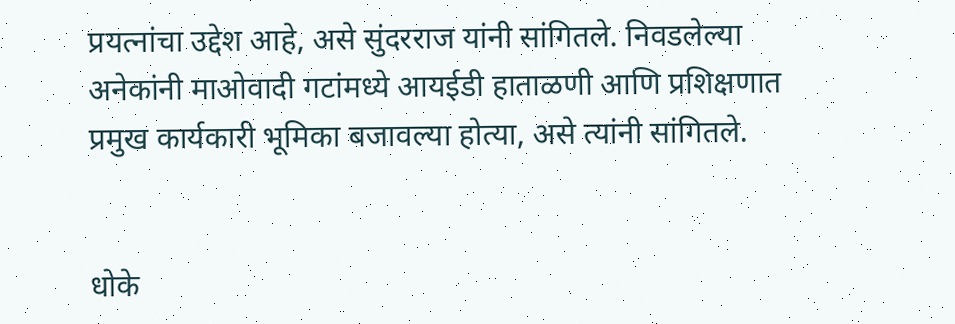प्रयत्नांचा उद्देश आहे, असे सुंदरराज यांनी सांगितले. निवडलेल्या अनेकांनी माओवादी गटांमध्ये आयईडी हाताळणी आणि प्रशिक्षणात प्रमुख कार्यकारी भूमिका बजावल्या होत्या, असे त्यांनी सांगितले.


धोके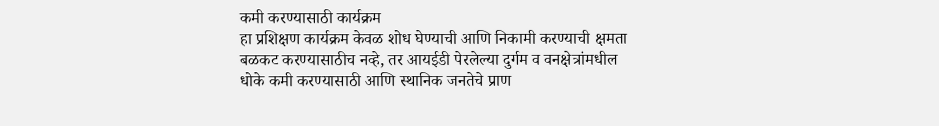कमी करण्यासाठी कार्यक्रम
हा प्रशिक्षण कार्यक्रम केवळ शोध घेण्याची आणि निकामी करण्याची क्षमता बळकट करण्यासाठीच नव्हे, तर आयईडी पेरलेल्या दुर्गम व वनक्षेत्रांमधील धोके कमी करण्यासाठी आणि स्थानिक जनतेचे प्राण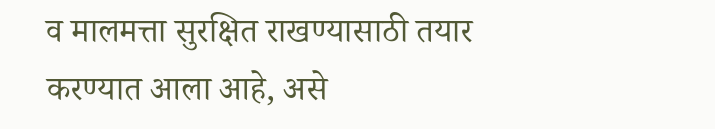व मालमत्ता सुरक्षित राखण्यासाठी तयार करण्यात आला आहे, असे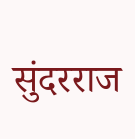सुंदरराज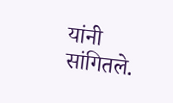यांनी सांगितले.